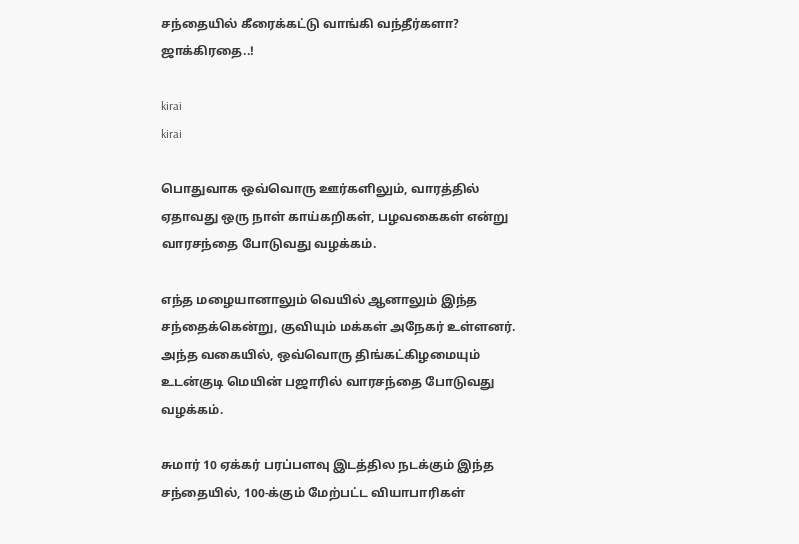சந்தையில் கீரைக்கட்டு வாங்கி வந்தீர்களா? ஜாக்கிரதை..!

kirai
kirai

பொதுவாக ஒவ்வொரு ஊர்களிலும், வாரத்தில் ஏதாவது ஒரு நாள் காய்கறிகள், பழவகைகள் என்று வாரசந்தை போடுவது வழக்கம்.

எந்த மழையானாலும் வெயில் ஆனாலும் இந்த சந்தைக்கென்று, குவியும் மக்கள் அநேகர் உள்ளனர். அந்த வகையில், ஒவ்வொரு திங்கட்கிழமையும் உடன்குடி மெயின் பஜாரில் வாரசந்தை போடுவது வழக்கம்.

சுமார் 10 ஏக்கர் பரப்பளவு இடத்தில நடக்கும் இந்த சந்தையில், 100-க்கும் மேற்பட்ட வியாபாரிகள்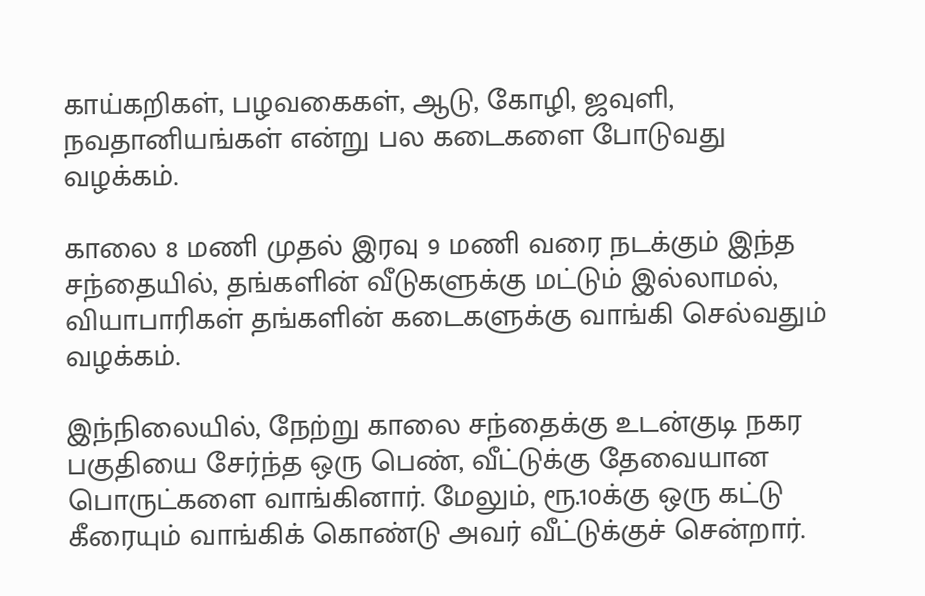காய்கறிகள், பழவகைகள், ஆடு, கோழி, ஜவுளி, நவதானியங்கள் என்று பல கடைகளை போடுவது வழக்கம்.

காலை 8 மணி முதல் இரவு 9 மணி வரை நடக்கும் இந்த சந்தையில், தங்களின் வீடுகளுக்கு மட்டும் இல்லாமல், வியாபாரிகள் தங்களின் கடைகளுக்கு வாங்கி செல்வதும் வழக்கம்.

இந்நிலையில், நேற்று காலை சந்தைக்கு உடன்குடி நகர பகுதியை சேர்ந்த ஒரு பெண், வீட்டுக்கு தேவையான பொருட்களை வாங்கினார். மேலும், ரூ.10க்கு ஒரு கட்டு கீரையும் வாங்கிக் கொண்டு அவர் வீட்டுக்குச் சென்றார்.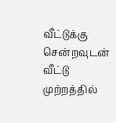வீட்டுக்கு சென்றவுடன் வீட்டு முற்றத்தில்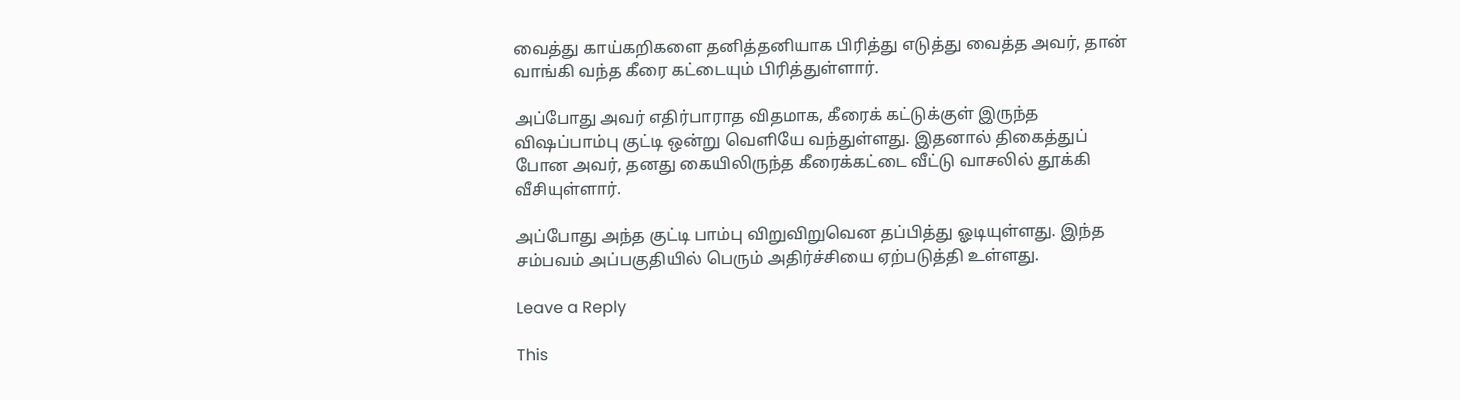வைத்து காய்கறிகளை தனித்தனியாக பிரித்து எடுத்து வைத்த அவர், தான் வாங்கி வந்த கீரை கட்டையும் பிரித்துள்ளார்.

அப்போது அவர் எதிர்பாராத விதமாக, கீரைக் கட்டுக்குள் இருந்த விஷப்பாம்பு குட்டி ஒன்று வெளியே வந்துள்ளது. இதனால் திகைத்துப் போன அவர், தனது கையிலிருந்த கீரைக்கட்டை வீட்டு வாசலில் தூக்கி வீசியுள்ளார்.

அப்போது அந்த குட்டி பாம்பு விறுவிறுவென தப்பித்து ஓடியுள்ளது. இந்த சம்பவம் அப்பகுதியில் பெரும் அதிர்ச்சியை ஏற்படுத்தி உள்ளது.

Leave a Reply

This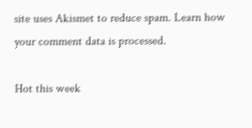site uses Akismet to reduce spam. Learn how your comment data is processed.

Hot this week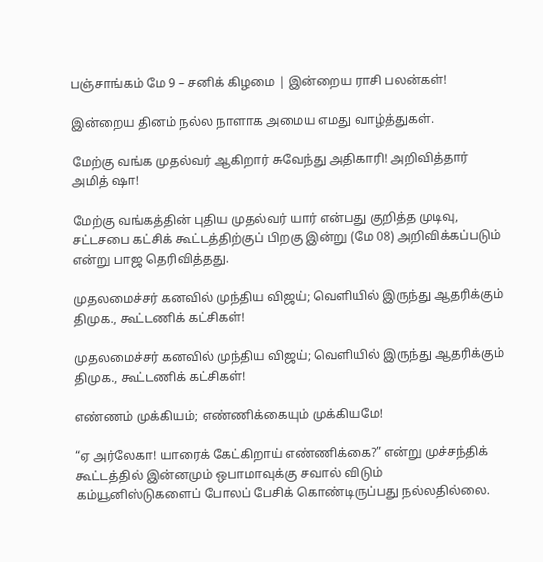பஞ்சாங்கம் மே 9 – சனிக் கிழமை | இன்றைய ராசி பலன்கள்!

இன்றைய தினம் நல்ல நாளாக அமைய எமது வாழ்த்துகள்.

மேற்கு வங்க முதல்வர் ஆகிறார் சுவேந்து அதிகாரி! அறிவித்தார் அமித் ஷா!

மேற்கு வங்கத்தின் புதிய முதல்வர் யார் என்பது குறித்த முடிவு, சட்டசபை கட்சிக் கூட்டத்திற்குப் பிறகு இன்று (மே 08) அறிவிக்கப்படும் என்று பாஜ தெரிவித்தது.

முதலமைச்சர் கனவில் முந்திய விஜய்; வெளியில் இருந்து ஆதரிக்கும் திமுக., கூட்டணிக் கட்சிகள்!

முதலமைச்சர் கனவில் முந்திய விஜய்; வெளியில் இருந்து ஆதரிக்கும் திமுக., கூட்டணிக் கட்சிகள்!

எண்ணம் முக்கியம்; எண்ணிக்கையும் முக்கியமே!

“ஏ அர்லேகா! யாரைக் கேட்கிறாய் எண்ணிக்கை?” என்று முச்சந்திக் கூட்டத்தில் இன்னமும் ஒபாமாவுக்கு சவால் விடும் கம்யூனிஸ்டுகளைப் போலப் பேசிக் கொண்டிருப்பது நல்லதில்லை.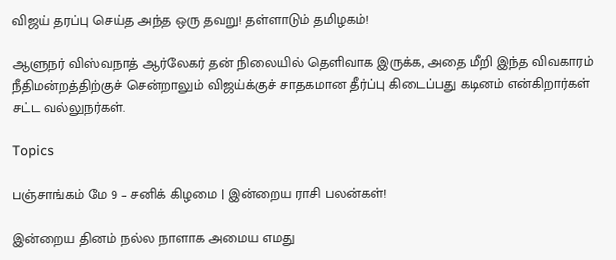விஜய் தரப்பு செய்த அந்த ஒரு தவறு! தள்ளாடும் தமிழகம்!

ஆளுநர் விஸ்வநாத் ஆர்லேகர் தன் நிலையில் தெளிவாக இருக்க, அதை மீறி இந்த விவகாரம் நீதிமன்றத்திற்குச் சென்றாலும் விஜய்க்குச் சாதகமான தீர்ப்பு கிடைப்பது கடினம் என்கிறார்கள் சட்ட வல்லுநர்கள்.

Topics

பஞ்சாங்கம் மே 9 – சனிக் கிழமை | இன்றைய ராசி பலன்கள்!

இன்றைய தினம் நல்ல நாளாக அமைய எமது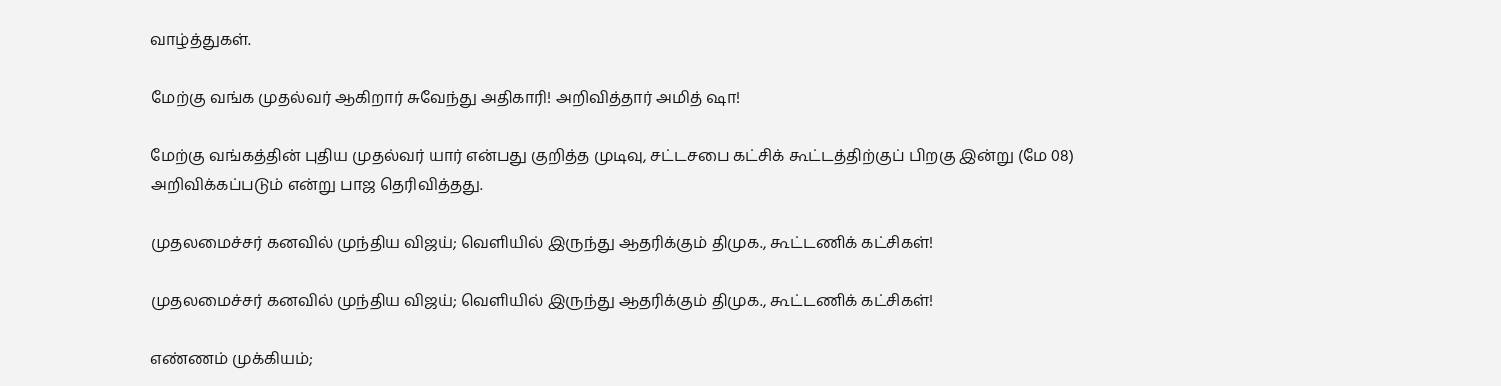வாழ்த்துகள்.

மேற்கு வங்க முதல்வர் ஆகிறார் சுவேந்து அதிகாரி! அறிவித்தார் அமித் ஷா!

மேற்கு வங்கத்தின் புதிய முதல்வர் யார் என்பது குறித்த முடிவு, சட்டசபை கட்சிக் கூட்டத்திற்குப் பிறகு இன்று (மே 08) அறிவிக்கப்படும் என்று பாஜ தெரிவித்தது.

முதலமைச்சர் கனவில் முந்திய விஜய்; வெளியில் இருந்து ஆதரிக்கும் திமுக., கூட்டணிக் கட்சிகள்!

முதலமைச்சர் கனவில் முந்திய விஜய்; வெளியில் இருந்து ஆதரிக்கும் திமுக., கூட்டணிக் கட்சிகள்!

எண்ணம் முக்கியம்;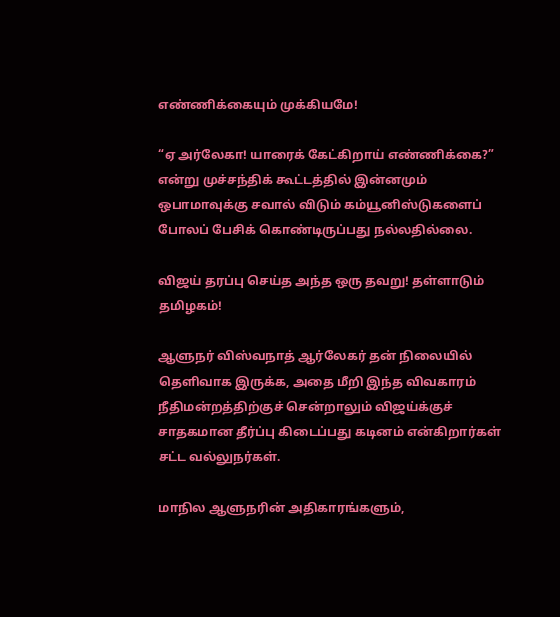எண்ணிக்கையும் முக்கியமே!

“ஏ அர்லேகா! யாரைக் கேட்கிறாய் எண்ணிக்கை?” என்று முச்சந்திக் கூட்டத்தில் இன்னமும் ஒபாமாவுக்கு சவால் விடும் கம்யூனிஸ்டுகளைப் போலப் பேசிக் கொண்டிருப்பது நல்லதில்லை.

விஜய் தரப்பு செய்த அந்த ஒரு தவறு! தள்ளாடும் தமிழகம்!

ஆளுநர் விஸ்வநாத் ஆர்லேகர் தன் நிலையில் தெளிவாக இருக்க, அதை மீறி இந்த விவகாரம் நீதிமன்றத்திற்குச் சென்றாலும் விஜய்க்குச் சாதகமான தீர்ப்பு கிடைப்பது கடினம் என்கிறார்கள் சட்ட வல்லுநர்கள்.

மாநில ஆளுநரின் அதிகாரங்களும்,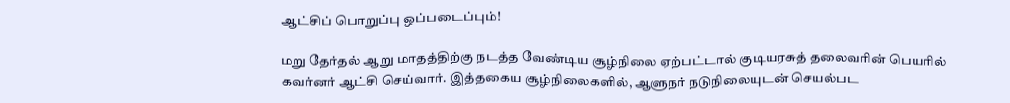ஆட்சிப் பொறுப்பு ஒப்படைப்பும்!

மறு தேர்தல் ஆறு மாதத்திற்கு நடத்த வேண்டிய சூழ்நிலை ஏற்பட்டால் குடியரசுத் தலைவரின் பெயரில் கவர்னர் ஆட்சி செய்வார். இத்தகைய சூழ்நிலைகளில், ஆளுநர் நடுநிலையுடன் செயல்பட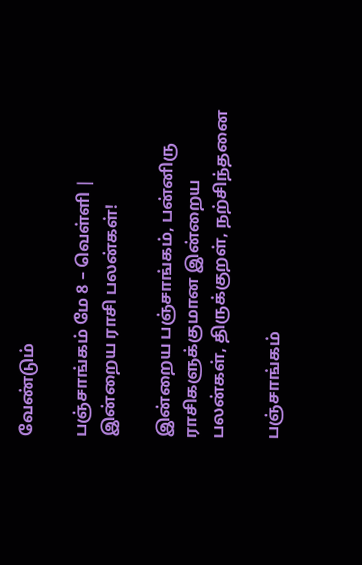வேண்டும்

பஞ்சாங்கம் மே 8 – வெள்ளி | இன்றைய ராசி பலன்கள்!

இன்றைய பஞ்சாங்கம், பன்னிரு ராசிகளுக்குமான இன்றைய பலன்கள், திருக்குறள், நற்சிந்தனை

பஞ்சாங்கம்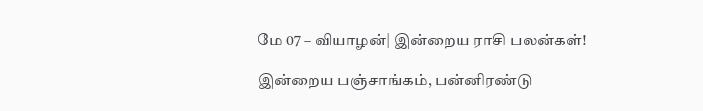மே 07 – வியாழன்| இன்றைய ராசி பலன்கள்!

இன்றைய பஞ்சாங்கம், பன்னிரண்டு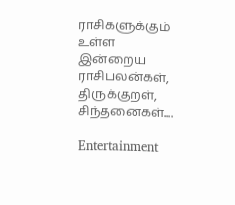ராசிகளுக்கும் உள்ள இன்றைய ராசிபலன்கள், திருக்குறள், சிந்தனைகள்....

Entertainment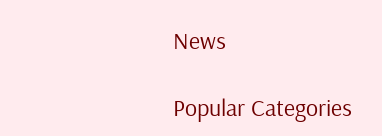News

Popular Categories